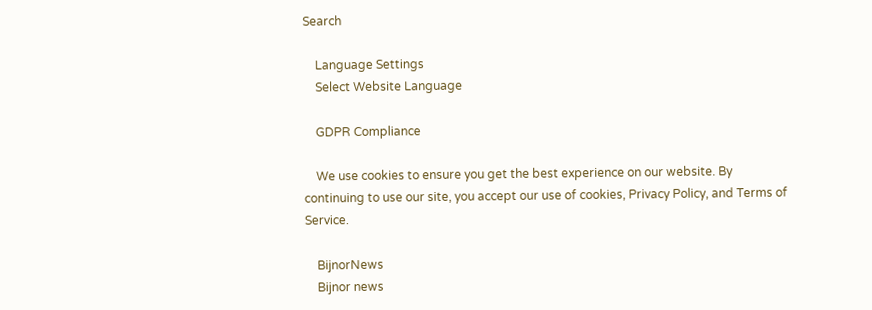Search

    Language Settings
    Select Website Language

    GDPR Compliance

    We use cookies to ensure you get the best experience on our website. By continuing to use our site, you accept our use of cookies, Privacy Policy, and Terms of Service.

    BijnorNews
    Bijnor news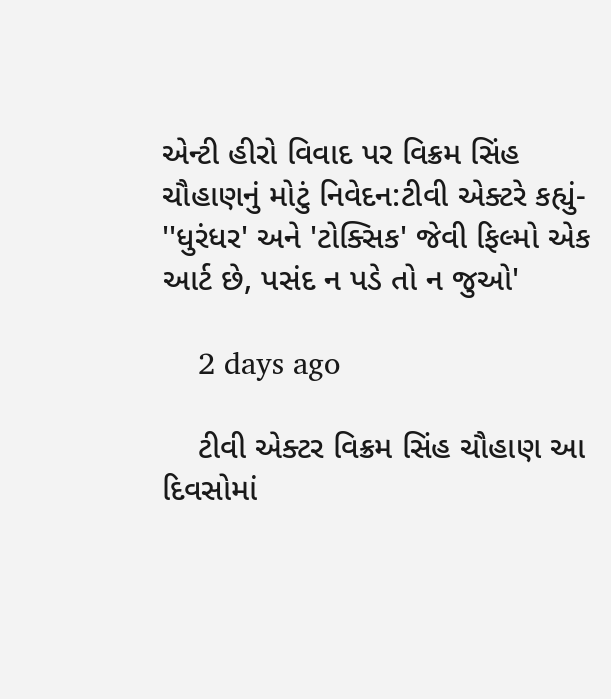એન્ટી હીરો વિવાદ પર વિક્રમ સિંહ ચૌહાણનું મોટું નિવેદન:ટીવી એક્ટરે કહ્યું- ''ધુરંધર' અને 'ટોક્સિક' જેવી ફિલ્મો એક આર્ટ છે, પસંદ ન પડે તો ન જુઓ'

    2 days ago

    ટીવી એક્ટર વિક્રમ સિંહ ચૌહાણ આ દિવસોમાં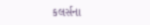કલર્સના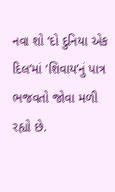નવા શો ‘દો દુનિયા એક દિલ’માં ‘શિવાય’નું પાત્ર ભજવતો જોવા મળી રહ્યો છે.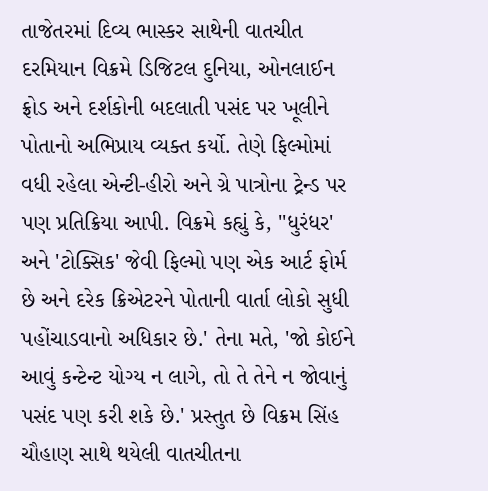તાજેતરમાં દિવ્ય ભાસ્કર સાથેની વાતચીત દરમિયાન વિક્રમે ડિજિટલ દુનિયા, ઓનલાઈન ફ્રોડ અને દર્શકોની બદલાતી પસંદ પર ખૂલીને પોતાનો અભિપ્રાય વ્યક્ત કર્યો. તેણે ફિલ્મોમાં વધી રહેલા એન્ટી-હીરો અને ગ્રે પાત્રોના ટ્રેન્ડ પર પણ પ્રતિક્રિયા આપી. વિક્રમે કહ્યું કે, ''ધુરંધર' અને 'ટોક્સિક' જેવી ફિલ્મો પણ એક આર્ટ ફોર્મ છે અને દરેક ક્રિએટરને પોતાની વાર્તા લોકો સુધી પહોંચાડવાનો અધિકાર છે.' તેના મતે, 'જો કોઈને આવું કન્ટેન્ટ યોગ્ય ન લાગે, તો તે તેને ન જોવાનું પસંદ પણ કરી શકે છે.' પ્રસ્તુત છે વિક્રમ સિંહ ચૌહાણ સાથે થયેલી વાતચીતના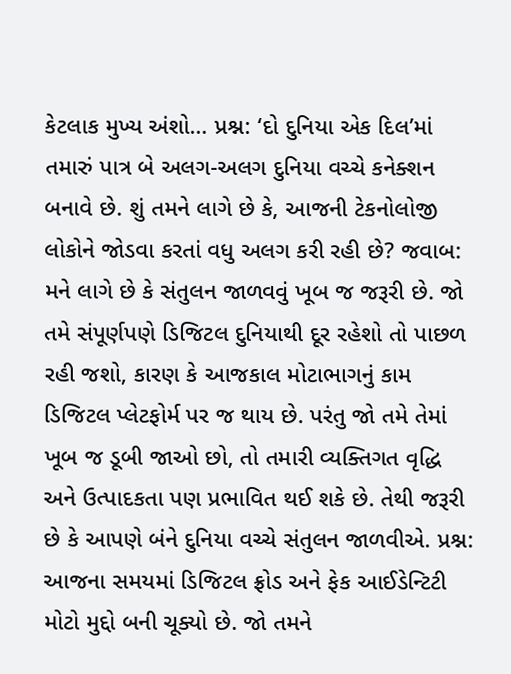કેટલાક મુખ્ય અંશો… પ્રશ્ન: ‘દો દુનિયા એક દિલ’માં તમારું પાત્ર બે અલગ-અલગ દુનિયા વચ્ચે કનેક્શન બનાવે છે. શું તમને લાગે છે કે, આજની ટેકનોલોજી લોકોને જોડવા કરતાં વધુ અલગ કરી રહી છે? જવાબ: મને લાગે છે કે સંતુલન જાળવવું ખૂબ જ જરૂરી છે. જો તમે સંપૂર્ણપણે ડિજિટલ દુનિયાથી દૂર રહેશો તો પાછળ રહી જશો, કારણ કે આજકાલ મોટાભાગનું કામ ડિજિટલ પ્લેટફોર્મ પર જ થાય છે. પરંતુ જો તમે તેમાં ખૂબ જ ડૂબી જાઓ છો, તો તમારી વ્યક્તિગત વૃદ્ધિ અને ઉત્પાદકતા પણ પ્રભાવિત થઈ શકે છે. તેથી જરૂરી છે કે આપણે બંને દુનિયા વચ્ચે સંતુલન જાળવીએ. પ્રશ્ન: આજના સમયમાં ડિજિટલ ફ્રોડ અને ફેક આઈડેન્ટિટી મોટો મુદ્દો બની ચૂક્યો છે. જો તમને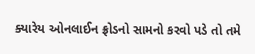ક્યારેય ઓનલાઈન ફ્રોડનો સામનો કરવો પડે તો તમે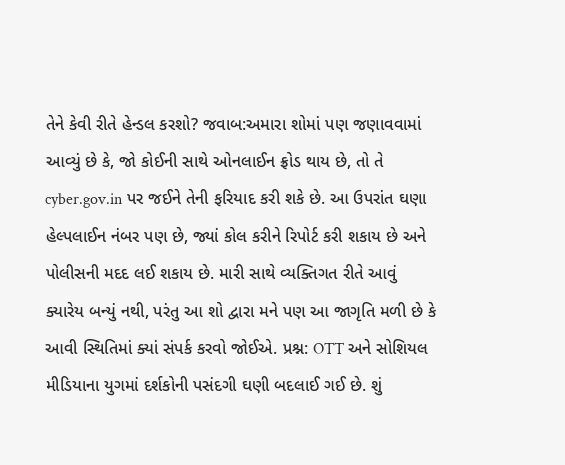તેને કેવી રીતે હેન્ડલ કરશો? જવાબ:અમારા શોમાં પણ જણાવવામાં આવ્યું છે કે, જો કોઈની સાથે ઓનલાઈન ફ્રોડ થાય છે, તો તે cyber.gov.in પર જઈને તેની ફરિયાદ કરી શકે છે. આ ઉપરાંત ઘણા હેલ્પલાઈન નંબર પણ છે, જ્યાં કોલ કરીને રિપોર્ટ કરી શકાય છે અને પોલીસની મદદ લઈ શકાય છે. મારી સાથે વ્યક્તિગત રીતે આવું ક્યારેય બન્યું નથી, પરંતુ આ શો દ્વારા મને પણ આ જાગૃતિ મળી છે કે આવી સ્થિતિમાં ક્યાં સંપર્ક કરવો જોઈએ. પ્રશ્ન: OTT અને સોશિયલ મીડિયાના યુગમાં દર્શકોની પસંદગી ઘણી બદલાઈ ગઈ છે. શું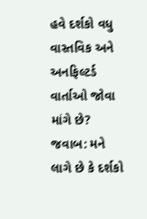હવે દર્શકો વધુ વાસ્તવિક અને અનફિલ્ટર્ડ વાર્તાઓ જોવા માંગે છે? જવાબ: મને લાગે છે કે દર્શકો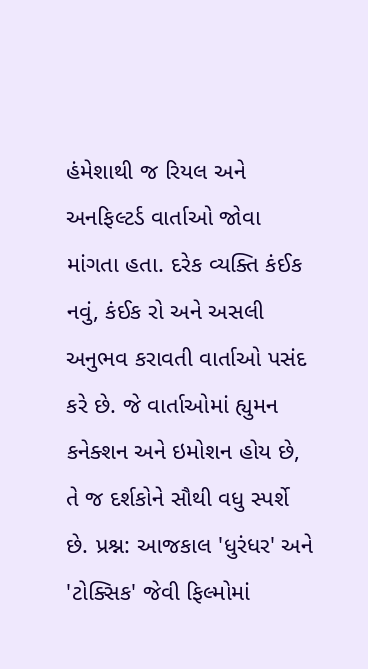હંમેશાથી જ રિયલ અને અનફિલ્ટર્ડ વાર્તાઓ જોવા માંગતા હતા. દરેક વ્યક્તિ કંઈક નવું, કંઈક રો અને અસલી અનુભવ કરાવતી વાર્તાઓ પસંદ કરે છે. જે વાર્તાઓમાં હ્યુમન કનેક્શન અને ઇમોશન હોય છે, તે જ દર્શકોને સૌથી વધુ સ્પર્શે છે. પ્રશ્ન: આજકાલ 'ધુરંધર' અને 'ટોક્સિક' જેવી ફિલ્મોમાં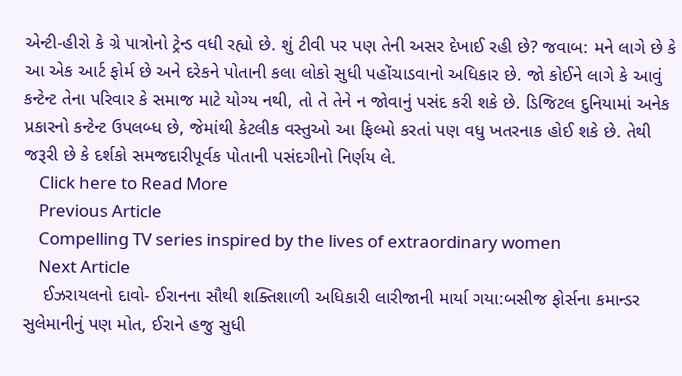એન્ટી-હીરો કે ગ્રે પાત્રોનો ટ્રેન્ડ વધી રહ્યો છે. શું ટીવી પર પણ તેની અસર દેખાઈ રહી છે? જવાબ: મને લાગે છે કે આ એક આર્ટ ફોર્મ છે અને દરેકને પોતાની કલા લોકો સુધી પહોંચાડવાનો અધિકાર છે. જો કોઈને લાગે કે આવું કન્ટેન્ટ તેના પરિવાર કે સમાજ માટે યોગ્ય નથી, તો તે તેને ન જોવાનું પસંદ કરી શકે છે. ડિજિટલ દુનિયામાં અનેક પ્રકારનો કન્ટેન્ટ ઉપલબ્ધ છે, જેમાંથી કેટલીક વસ્તુઓ આ ફિલ્મો કરતાં પણ વધુ ખતરનાક હોઈ શકે છે. તેથી જરૂરી છે કે દર્શકો સમજદારીપૂર્વક પોતાની પસંદગીનો નિર્ણય લે.
    Click here to Read More
    Previous Article
    Compelling TV series inspired by the lives of extraordinary women
    Next Article
    ઈઝરાયલનો દાવો- ઈરાનના સૌથી શક્તિશાળી અધિકારી લારીજાની માર્યા ગયા:બસીજ ફોર્સના કમાન્ડર સુલેમાનીનું પણ મોત, ઈરાને હજુ સુધી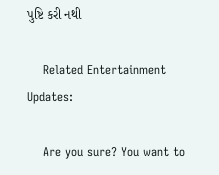પુષ્ટિ કરી નથી

    Related Entertainment Updates:

    Are you sure? You want to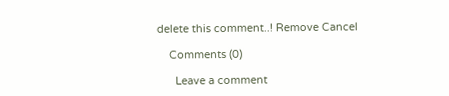delete this comment..! Remove Cancel

    Comments (0)

      Leave a comment